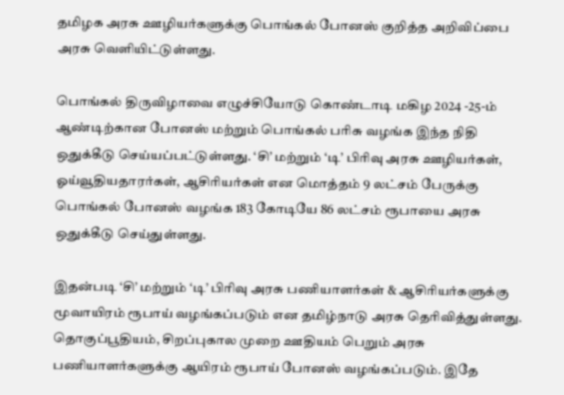தமிழக அரசு ஊழியர்களுக்கு பொங்கல் போனஸ் குறித்த அறிவிப்பை அரசு வெளியிட்டுள்ளது.

பொங்கல் திருவிழாவை எழுச்சியோடு கொண்டாடி மகிழ 2024 -25-ம் ஆண்டிற்கான போனஸ் மற்றும் பொங்கல் பரிசு வழங்க இந்த நிதி ஒதுக்கீடு செய்யப்பட்டுள்ளது. ‘சி’ மற்றும் ‘டி’ பிரிவு அரசு ஊழியர்கள், ஓய்வூதியதாரர்கள், ஆசிரியர்கள் என மொத்தம் 9 லட்சம் பேருக்கு பொங்கல் போனஸ் வழங்க 183 கோடியே 86 லட்சம் ரூபாயை அரசு ஒதுக்கீடு செய்துள்ளது.

இதன்படி ‘சி’ மற்றும் ‘டி’ பிரிவு அரசு பணியாளர்கள் & ஆசிரியர்களுக்கு மூவாயிரம் ரூபாய் வழங்கப்படும் என தமிழ்நாடு அரசு தெரிவித்துள்ளது. தொகுப்பூதியம், சிறப்புகால முறை ஊதியம் பெறும் அரசு பணியாளர்களுக்கு ஆயிரம் ரூபாய் போனஸ் வழங்கப்படும். இதே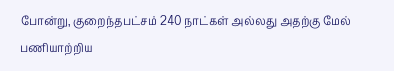போன்று, குறைந்தபட்சம் 240 நாட்கள் அல்லது அதற்கு மேல் பணியாற்றிய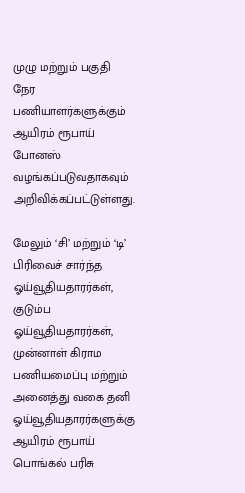முழு மற்றும் பகுதி நேர பணியாளர்களுக்கும் ஆயிரம் ரூபாய் போனஸ் வழங்கப்படுவதாகவும் அறிவிக்கப்பட்டுள்ளது.

மேலும் ‘சி’ மற்றும் ‘டி’ பிரிவைச் சார்ந்த ஓய்வூதியதாரர்கள், குடும்ப ஓய்வூதியதாரர்கள், முன்னாள் கிராம பணியமைப்பு மற்றும் அனைத்து வகை தனி ஓய்வூதியதாரர்களுக்கு ஆயிரம் ரூபாய் பொங்கல் பரிசு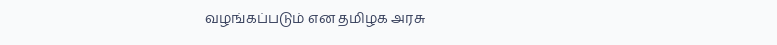வழங்கப்படும் என தமிழக அரசு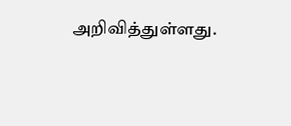அறிவித்துள்ளது.